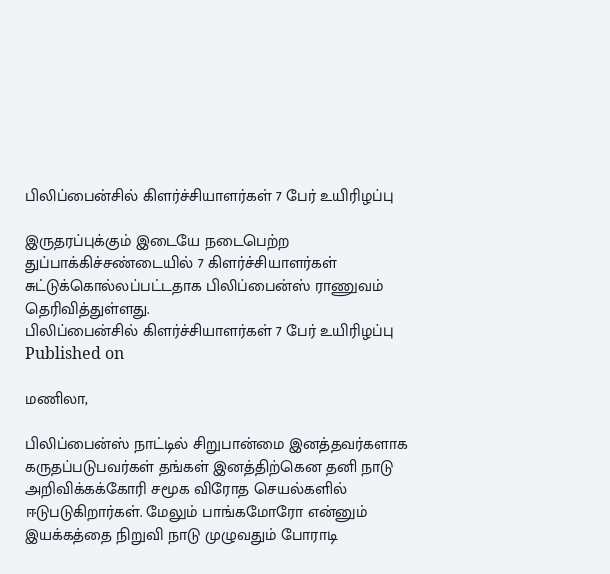பிலிப்பைன்சில் கிளர்ச்சியாளர்கள் 7 பேர் உயிரிழப்பு

இருதரப்புக்கும் இடையே நடைபெற்ற துப்பாக்கிச்சண்டையில் 7 கிளர்ச்சியாளர்கள் சுட்டுக்கொல்லப்பட்டதாக பிலிப்பைன்ஸ் ராணுவம் தெரிவித்துள்ளது.
பிலிப்பைன்சில் கிளர்ச்சியாளர்கள் 7 பேர் உயிரிழப்பு
Published on

மணிலா,

பிலிப்பைன்ஸ் நாட்டில் சிறுபான்மை இனத்தவர்களாக கருதப்படுபவர்கள் தங்கள் இனத்திற்கென தனி நாடு அறிவிக்கக்கோரி சமூக விரோத செயல்களில் ஈடுபடுகிறார்கள். மேலும் பாங்கமோரோ என்னும் இயக்கத்தை நிறுவி நாடு முழுவதும் போராடி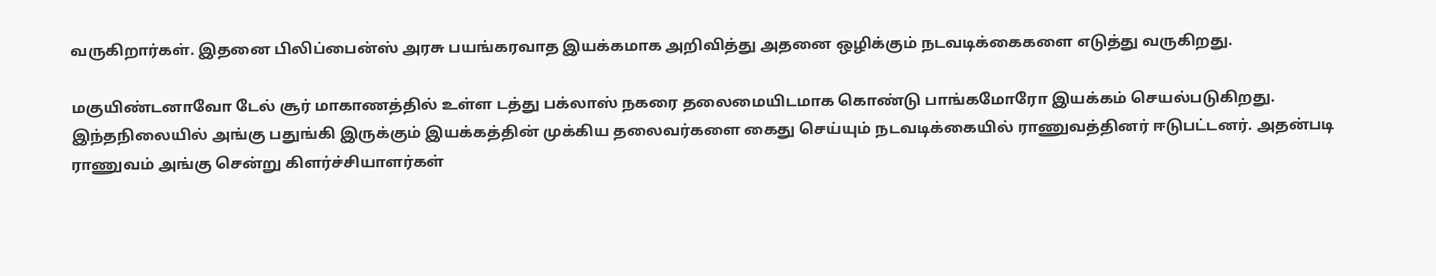வருகிறார்கள். இதனை பிலிப்பைன்ஸ் அரசு பயங்கரவாத இயக்கமாக அறிவித்து அதனை ஒழிக்கும் நடவடிக்கைகளை எடுத்து வருகிறது.

மகுயிண்டனாவோ டேல் சூர் மாகாணத்தில் உள்ள டத்து பக்லாஸ் நகரை தலைமையிடமாக கொண்டு பாங்கமோரோ இயக்கம் செயல்படுகிறது. இந்தநிலையில் அங்கு பதுங்கி இருக்கும் இயக்கத்தின் முக்கிய தலைவர்களை கைது செய்யும் நடவடிக்கையில் ராணுவத்தினர் ஈடுபட்டனர். அதன்படி ராணுவம் அங்கு சென்று கிளர்ச்சியாளர்கள்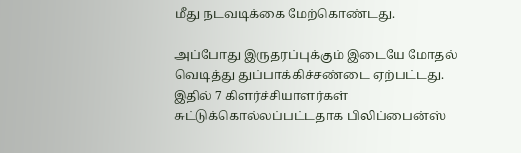மீது நடவடிக்கை மேற்கொண்டது.

அப்போது இருதரப்புக்கும் இடையே மோதல் வெடித்து துப்பாக்கிச்சண்டை ஏற்பட்டது. இதில் 7 கிளர்ச்சியாளர்கள் சுட்டுக்கொல்லப்பட்டதாக பிலிப்பைன்ஸ்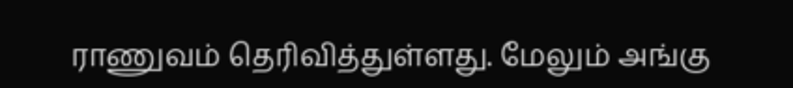ராணுவம் தெரிவித்துள்ளது. மேலும் அங்கு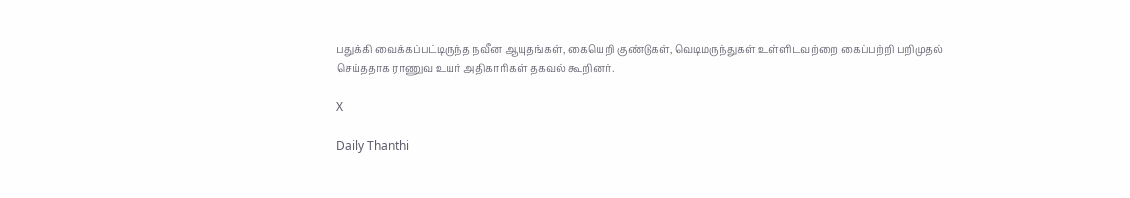பதுக்கி வைக்கப்பட்டிருந்த நவீன ஆயுதங்கள், கையெறி குண்டுகள், வெடிமருந்துகள் உள்ளிடவற்றை கைப்பற்றி பறிமுதல் செய்ததாக ராணுவ உயர் அதிகாரிகள் தகவல் கூறினர்.

X

Daily Thanthi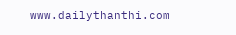www.dailythanthi.com